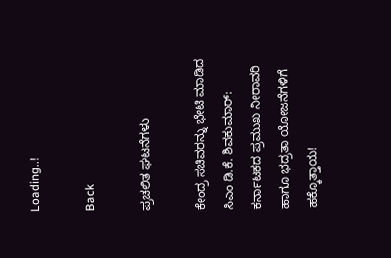Loading..!

Back

ಪ್ರಚಲಿತ ಘಟನೆಗಳು

ಕೇಂದ್ರ ಸಚಿವರನ್ನು ಭೇಟಿ ಮಾಡಿದ ಸಿಎಂ ಡಿ.ಕೆ. ಶಿವಕುಮಾರ್: ಕರ್ನಾಟಕದ ಪ್ರಮುಖ ನೀರಾವರಿ ಹಾಗೂ ಭದ್ರತಾ ಯೋಜನೆಗಳಿಗೆ ಹಕ್ಕೊತ್ತಾಯ!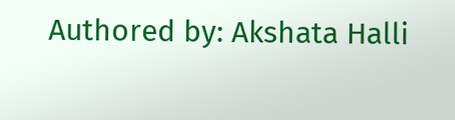Authored by: Akshata Halli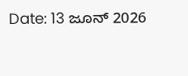Date: 13 ಜೂನ್ 2026